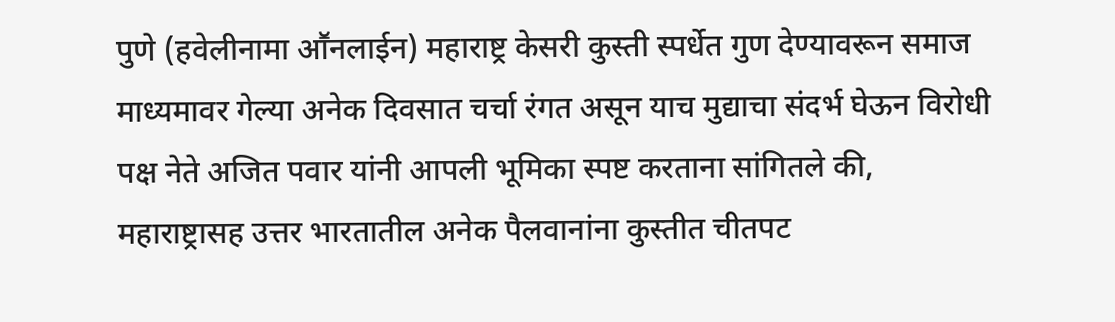पुणे (हवेलीनामा आॕनलाईन) महाराष्ट्र केसरी कुस्ती स्पर्धेत गुण देण्यावरून समाज माध्यमावर गेल्या अनेक दिवसात चर्चा रंगत असून याच मुद्याचा संदर्भ घेऊन विरोधी पक्ष नेते अजित पवार यांनी आपली भूमिका स्पष्ट करताना सांगितले की, महाराष्ट्रासह उत्तर भारतातील अनेक पैलवानांना कुस्तीत चीतपट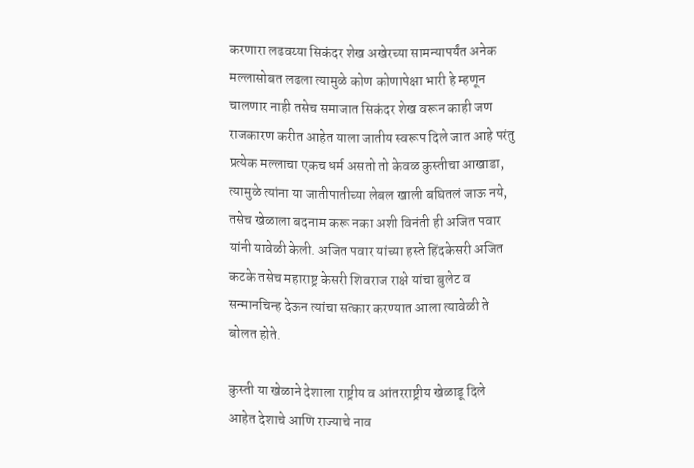करणारा लढवय्या सिकंदर शेख अखेरच्या सामन्यापर्यंत अनेक मल्लासोबत लढला त्यामुळे कोण कोणापेक्षा भारी हे म्हणून चालणार नाही तसेच समाजात सिकंदर शेख वरून काही जण राजकारण करीत आहेत याला जातीय स्वरूप दिले जात आहे परंतु प्रत्येक मल्लाचा एकच धर्म असतो तो केवळ कुस्तीचा आखाडा, त्यामुळे त्यांना या जातीपातीच्या लेबल खाली बघितलं जाऊ नये, तसेच खेळाला बदनाम करू नका अशी विनंती ही अजित पवार यांनी यावेळी केली. अजित पवार यांच्या हस्ते हिंदकेसरी अजित कटके तसेच महाराष्ट्र केसरी शिवराज राक्षे यांचा बुलेट व सन्मानचिन्ह देऊन त्यांचा सत्कार करण्यात आला त्यावेळी ते बोलत होते.

कुस्ती या खेळाने देशाला राष्ट्रीय व आंतरराष्ट्रीय खेळाडू दिले आहेत देशाचे आणि राज्याचे नाव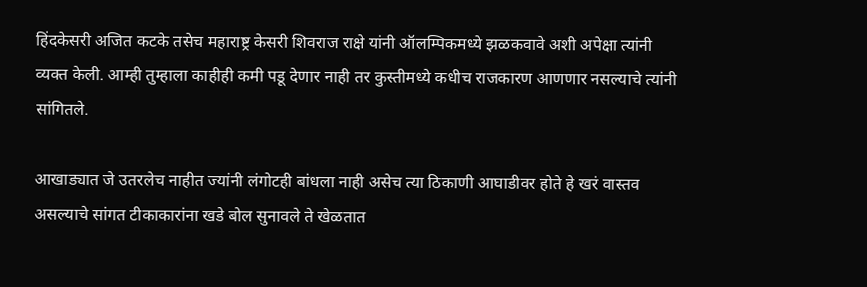हिंदकेसरी अजित कटके तसेच महाराष्ट्र केसरी शिवराज राक्षे यांनी ऑलम्पिकमध्ये झळकवावे अशी अपेक्षा त्यांनी व्यक्त केली. आम्ही तुम्हाला काहीही कमी पडू देणार नाही तर कुस्तीमध्ये कधीच राजकारण आणणार नसल्याचे त्यांनी सांगितले.

आखाड्यात जे उतरलेच नाहीत ज्यांनी लंगोटही बांधला नाही असेच त्या ठिकाणी आघाडीवर होते हे खरं वास्तव असल्याचे सांगत टीकाकारांना खडे बोल सुनावले ते खेळतात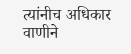त्यांनीच अधिकार वाणीने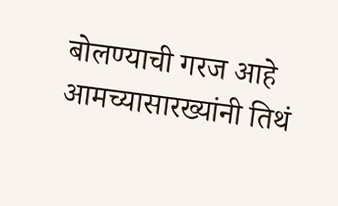बोलण्याची गरज आहे आमच्यासारख्यांनी तिथं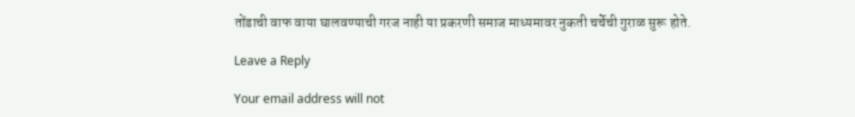तोंडाची वाफ वाया घालवण्याची गरज नाही या प्रकरणी समाज माध्यमावर नुकती चर्चेची गुराळ सुरू होते.

Leave a Reply

Your email address will not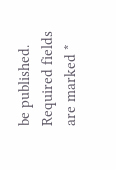be published. Required fields are marked *